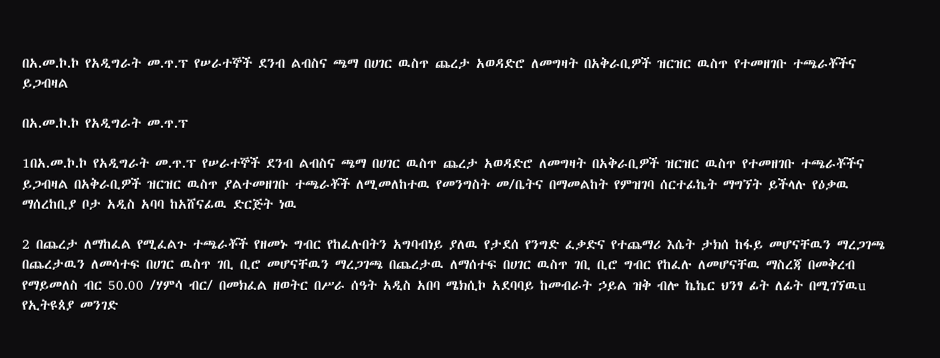በአ.መ.ኮ.ኮ የአዲግራት መ.ጥ.ፕ የሠራተኞች ደንብ ልብስና ጫማ በሀገር ዉስጥ ጨረታ አወዳድሮ ለመግዛት በአቅራቢዎች ዝርዝር ዉስጥ የተመዘገቡ ተጫራቾችና ይጋብዛል

በአ.መ.ኮ.ኮ የአዲግራት መ.ጥ.ፕ

1በአ.መ.ኮ.ኮ የአዲግራት መ.ጥ.ፕ የሠራተኞች ደንብ ልብስና ጫማ በሀገር ዉስጥ ጨረታ አወዳድሮ ለመግዛት በአቅራቢዎች ዝርዝር ዉስጥ የተመዘገቡ ተጫራቾችና ይጋብዛል በአቅራቢዎች ዝርዝር ዉስጥ ያልተመዘገቡ ተጫራቾች ለሚመለከተዉ የመንግስት መ/ቤትና በማመልከት የምዝገባ ሰርተፊኬት ማግኘት ይችላሉ የዕቃዉ ማሰረከቢያ ቦታ አዲስ አባባ ከአሸናፊዉ ድርጅት ነዉ

2 በጨረታ ለማከፈል የሚፈልጉ ተጫራቾች የዘመኑ ግብር የከፈሉበትን አግባብነይ ያለዉ የታደሰ የንግድ ፈቃድና የተጨማሪ እሴት ታክሰ ከፋይ መሆናቸዉን ማረጋገጫ በጨረታዉን ለመሳተፍ በሀገር ዉስጥ ገቢ ቢሮ መሆናቸዉን ማረጋገጫ በጨረታዉ ለማሰተፍ በሀገር ዉስጥ ገቢ ቢሮ ግብር የከፈሉ ለመሆናቸዉ ማስረጃ በመቅረብ የማይመለስ ብር 50.00 /ሃምሳ ብር/ በመክፈል ዘወትር በሥራ ሰዓት አዲስ አበባ ሜክሲኮ አደባባይ ከመብራት ኃይል ዝቅ ብሎ ኬኬር ህንፃ ፊት ለፊት በሚገኘዉu የኢትዩጰያ መንገድ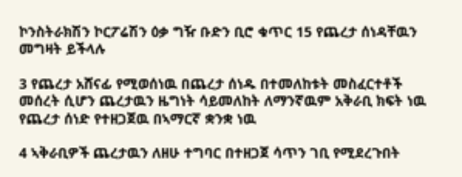ኮንስትራክሽን ኮርፖሬሽን ዕቃ ግዥ ቡድን ቢሮ ቁጥር 15 የጨረታ ሰነዳቸዉን መግዛት ይችላሉ

3 የጨረታ አሸናፊ የሚወሰነዉ በጨረታ ሰነዱ በተመለከቱት መስፈርተቶች መሰረት ሲሆን ጨረታዉን ዜግነት ሳይመለከት ለማንኛዉም አቅራቢ ክፍት ነዉ የጨረታ ሰነድ የተዘጋጀዉ በኣማርኛ ቋንቋ ነዉ

4 ኣቅራቢዎች ጨረታዉን ለዘሁ ተግባር በተዘጋጀ ሳጥን ገቢ የሚደረጉበት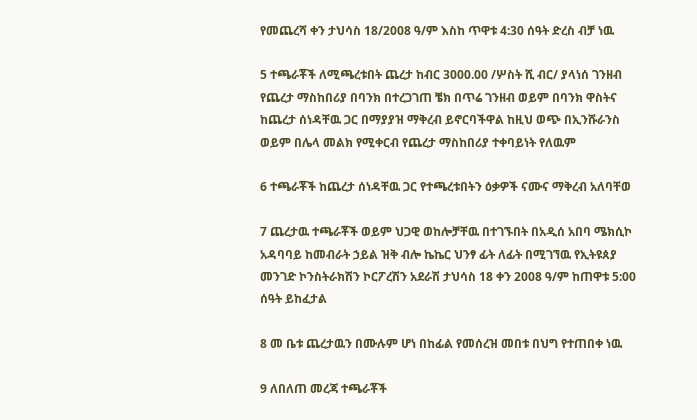የመጨረሻ ቀን ታህሳስ 18/2008 ዓ/ም እስከ ጥዋቱ 4:30 ሰዓት ድረስ ብቻ ነዉ

5 ተጫራቾች ለሚጫረቱበት ጨረታ ከብር 3000.00 /ሦስት ሺ ብር/ ያላነሰ ገንዘብ የጨረታ ማስከበሪያ በባንክ በተረጋገጠ ቼክ በጥሬ ገንዘብ ወይም በባንክ ዋስትና ከጨረታ ሰነዳቸዉ ጋር በማያያዝ ማቅረብ ይኖርባችዋል ከዚህ ወጭ በኢንሹራንስ ወይም በሌላ መልክ የሚቀርብ የጨረታ ማስከበሪያ ተቀባይነት የለዉም

6 ተጫራቾች ከጨረታ ሰነዳቸዉ ጋር የተጫረቱበትን ዕቃዎች ናሙና ማቅረብ አለባቸወ

7 ጨረታዉ ተጫራቾች ወይም ህጋዊ ወከሎቻቸዉ በተገኙበት በአዲሰ አበባ ሜክሲኮ አዳባባይ ከመብራት ኃይል ዝቅ ብሎ ኬኬር ህንፃ ፊት ለፊት በሚገኘዉ የኢትዩጰያ መንገድ ኮንስትራክሽን ኮርፖረሽን አደራሽ ታህሳስ 18 ቀን 2008 ዓ/ም ከጠዋቱ 5:00 ሰዓት ይከፈታል

8 መ ቤቱ ጨረታዉን በሙሉም ሆነ በከፊል የመሰረዝ መበቱ በህግ የተጠበቀ ነዉ

9 ለበለጠ መረጃ ተጫራቾች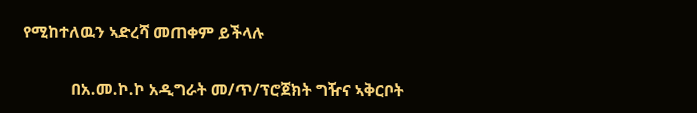የሚከተለዉን ኣድረሻ መጠቀም ይችላሉ

            በአ.መ.ኮ.ኮ አዲግራት መ/ጥ/ፕሮጀክት ግዥና ኣቅርቦት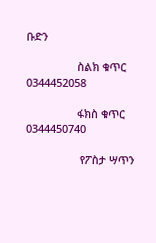ቡድን

                 ስልክ ቁጥር 0344452058

                 ፋክስ ቁጥር 0344450740

                  የፖስታ ሣጥን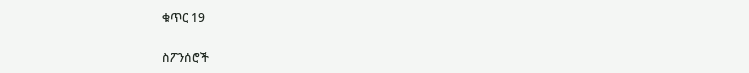ቁጥር 19

ስፖንሰሮች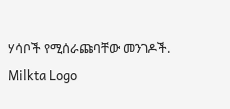ሃሳቦች የሚሰራጩባቸው መንገዶች.
Milkta Logo